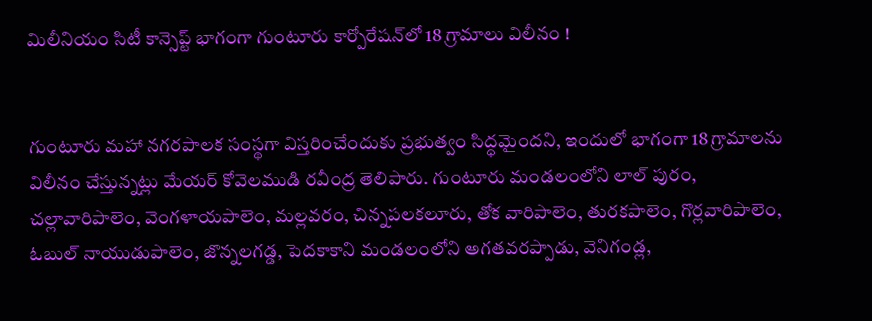మిలీనియం సిటీ కాన్సెప్ట్ భాగంగా గుంటూరు కార్పోరేషన్‌లో 18 గ్రామాలు విలీనం !


గుంటూరు మహా నగరపాలక సంస్థగా విస్తరించేందుకు ప్రభుత్వం సిద్ధమైందని, ఇందులో భాగంగా 18 గ్రామాలను విలీనం చేస్తున్నట్లు మేయర్ కోవెలముడి రవీంద్ర తెలిపారు. గుంటూరు మండలంలోని లాల్ పురం, చల్లావారిపాలెం, వెంగళాయపాలెం, మల్లవరం, చిన్నపలకలూరు, తోక వారిపాలెం, తురకపాలెం, గొర్లవారిపాలెం, ఓబుల్ నాయుడుపాలెం, జొన్నలగడ్డ, పెదకాకాని మండలంలోని అగతవరప్పాడు, వెనిగండ్ల,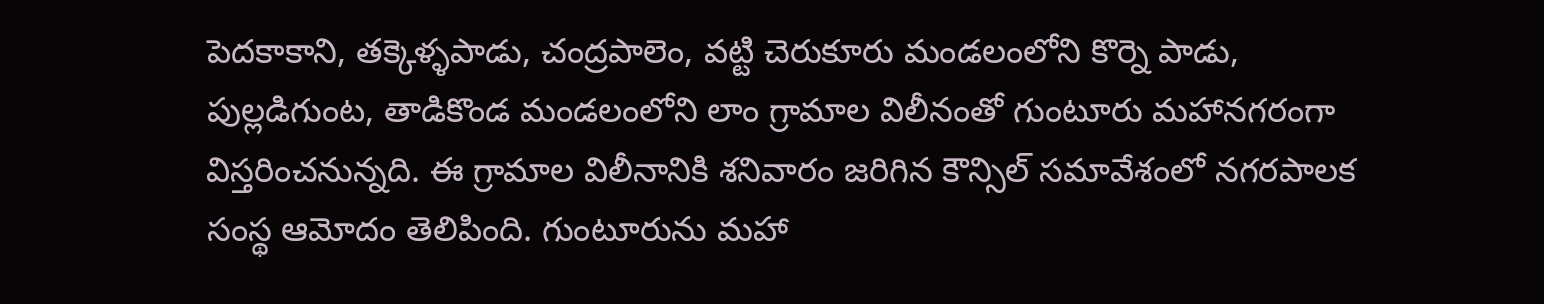పెదకాకాని, తక్కెళ్ళపాడు, చంద్రపాలెం, వట్టి చెరుకూరు మండలంలోని కొర్నె పాడు, పుల్లడిగుంట, తాడికొండ మండలంలోని లాం గ్రామాల విలీనంతో గుంటూరు మహానగరంగా విస్తరించనున్నది. ఈ గ్రామాల విలీనానికి శనివారం జరిగిన కౌన్సిల్ సమావేశంలో నగరపాలక సంస్థ ఆమోదం తెలిపింది. గుంటూరును మహా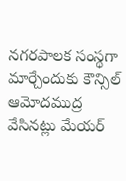నగరపాలక సంస్థగా మార్చేందుకు కౌన్సిల్ ఆమోదముద్ర వేసినట్లు మేయర్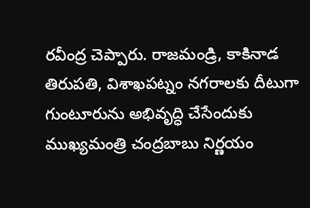రవీంద్ర చెప్పారు. రాజమండ్రి, కాకినాడ తిరుపతి, విశాఖపట్నం నగరాలకు దీటుగా గుంటూరును అభివృద్ధి చేసేందుకు ముఖ్యమంత్రి చంద్రబాబు నిర్ణయం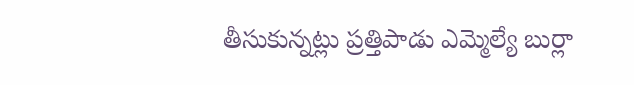తీసుకున్నట్లు ప్రత్తిపాడు ఎమ్మెల్యే బుర్లా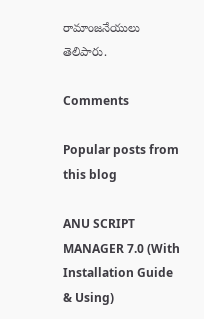రామాంజనేయులు తెలిపారు.

Comments

Popular posts from this blog

ANU SCRIPT MANAGER 7.0 (With Installation Guide & Using)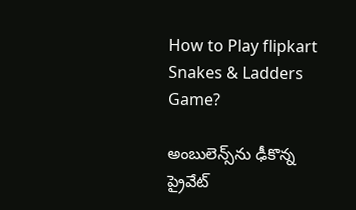How to Play flipkart Snakes & Ladders Game?

అంబులెన్స్‌ను ఢీకొన్న ప్రైవేట్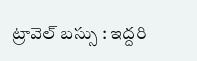ట్రావెల్ బస్సు : ఇద్దరి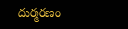దుర్మరణం